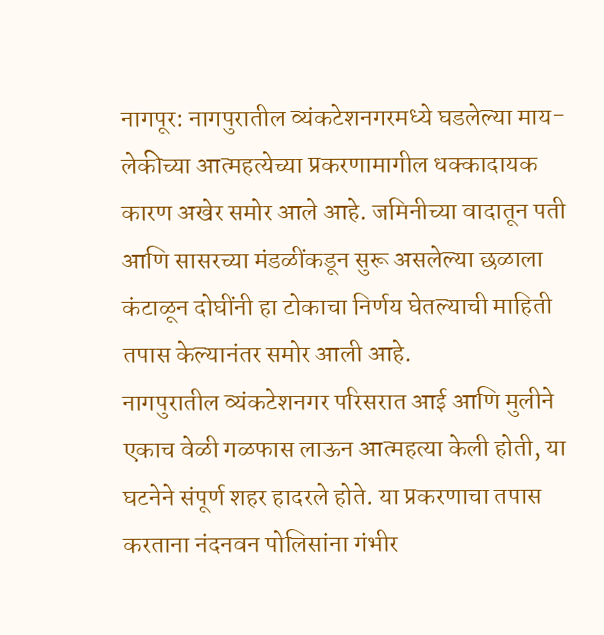नागपूर: नागपुरातील व्यंकटेशनगरमध्ये घडलेल्या माय-लेकीच्या आत्महत्येच्या प्रकरणामागील धक्कादायक कारण अखेर समोर आले आहे. जमिनीच्या वादातून पती आणि सासरच्या मंडळींकडून सुरू असलेल्या छळाला कंटाळून दोघींनी हा टोकाचा निर्णय घेतल्याची माहिती तपास केल्यानंतर समोर आली आहे.
नागपुरातील व्यंकटेशनगर परिसरात आई आणि मुलीने एकाच वेळी गळफास लाऊन आत्महत्या केली होती, या घटनेने संपूर्ण शहर हादरले होते. या प्रकरणाचा तपास करताना नंदनवन पोलिसांना गंभीर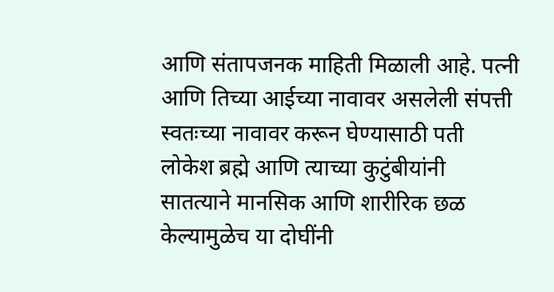आणि संतापजनक माहिती मिळाली आहे. पत्नी आणि तिच्या आईच्या नावावर असलेली संपत्ती स्वतःच्या नावावर करून घेण्यासाठी पती लोकेश ब्रह्मे आणि त्याच्या कुटुंबीयांनी सातत्याने मानसिक आणि शारीरिक छळ केल्यामुळेच या दोघींनी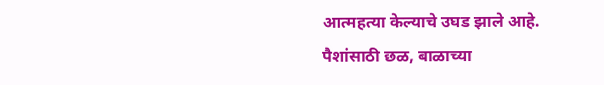आत्महत्या केल्याचे उघड झाले आहे.
पैशांसाठी छळ, बाळाच्या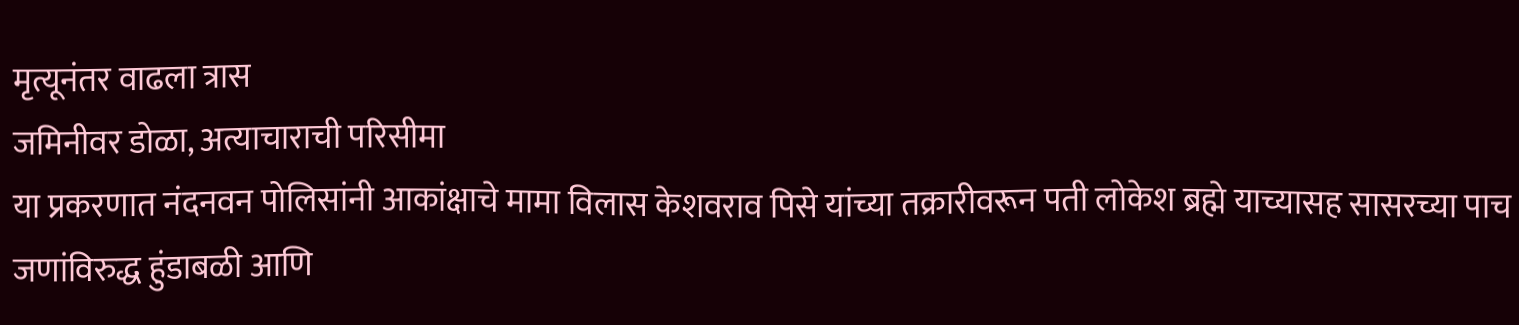मृत्यूनंतर वाढला त्रास
जमिनीवर डोळा, अत्याचाराची परिसीमा
या प्रकरणात नंदनवन पोलिसांनी आकांक्षाचे मामा विलास केशवराव पिसे यांच्या तक्रारीवरून पती लोकेश ब्रह्मे याच्यासह सासरच्या पाच जणांविरुद्ध हुंडाबळी आणि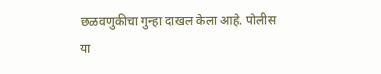छळवणुकीचा गुन्हा दाखल केला आहे. पोलीस या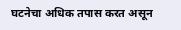घटनेचा अधिक तपास करत असून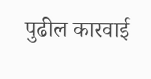पुढील कारवाई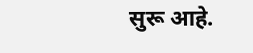सुरू आहे.